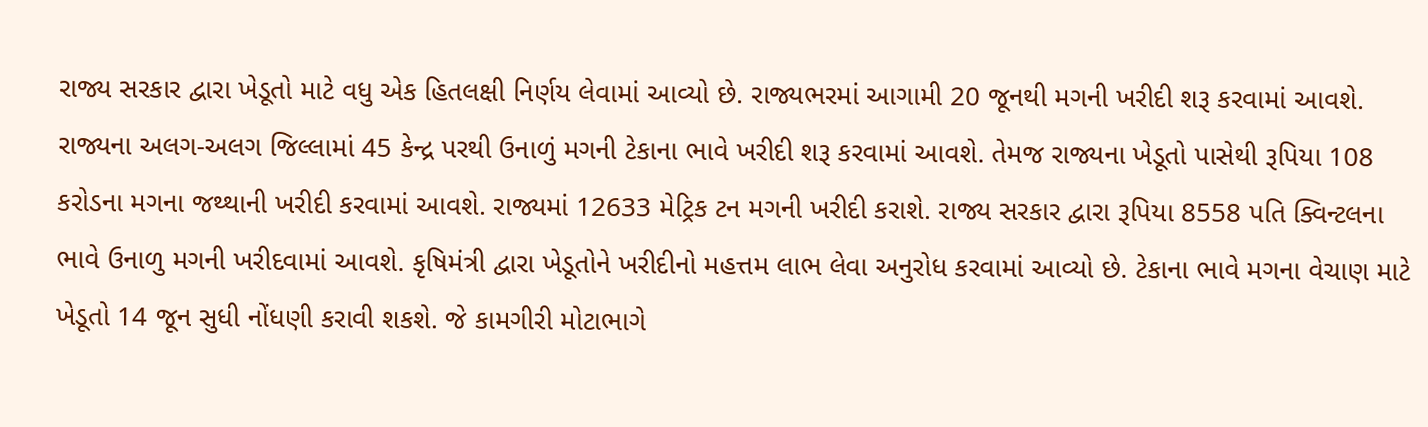રાજ્ય સરકાર દ્વારા ખેડૂતો માટે વધુ એક હિતલક્ષી નિર્ણય લેવામાં આવ્યો છે. રાજ્યભરમાં આગામી 20 જૂનથી મગની ખરીદી શરૂ કરવામાં આવશે. રાજ્યના અલગ-અલગ જિલ્લામાં 45 કેન્દ્ર પરથી ઉનાળું મગની ટેકાના ભાવે ખરીદી શરૂ કરવામાં આવશે. તેમજ રાજ્યના ખેડૂતો પાસેથી રૂપિયા 108 કરોડના મગના જથ્થાની ખરીદી કરવામાં આવશે. રાજ્યમાં 12633 મેટ્રિક ટન મગની ખરીદી કરાશે. રાજ્ય સરકાર દ્વારા રૂપિયા 8558 પતિ ક્વિન્ટલના ભાવે ઉનાળુ મગની ખરીદવામાં આવશે. કૃષિમંત્રી દ્વારા ખેડૂતોને ખરીદીનો મહત્તમ લાભ લેવા અનુરોધ કરવામાં આવ્યો છે. ટેકાના ભાવે મગના વેચાણ માટે ખેડૂતો 14 જૂન સુધી નોંધણી કરાવી શકશે. જે કામગીરી મોટાભાગે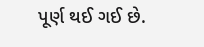પૂર્ણ થઈ ગઈ છે.